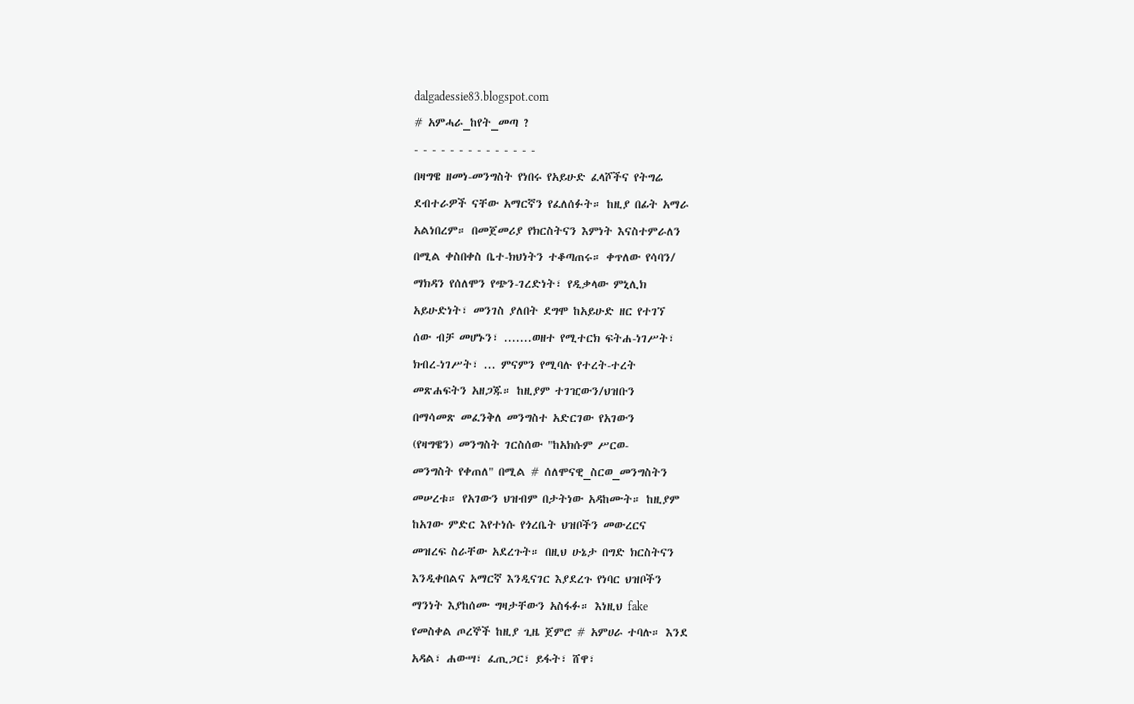dalgadessie83.blogspot.com
# አምሓራ_ከየት_መጣ ?
- - - - - - - - - - - - - -
በዛግዌ ዘመነ-መንግስት የነበሩ የአይሁድ ፈላሾችና የትግሬ
ደብተራዎች ናቸው አማርኛን የፈለሰፉት። ከዚያ በፊት አማራ
አልነበረም። በመጀመሪያ የክርስትናን እምነት እናስተምራለን
በሚል ቀስበቀስ ቤተ-ክህነትን ተቆጣጠሩ። ቀጥለው የሳባን/
ማክዳን የሰለሞን የጭን-ገረድነት፣ የዲቃላው ምኒሊክ
አይሁድነት፣ መንገስ ያለበት ደግሞ ከአይሁድ ዘር የተገኘ
ሰው ብቻ መሆኑን፣ .......ወዘተ የሚተርክ ፍትሐ-ነገሥት፣
ክብረ-ነገሥት፣ ... ምናምን የሚባሉ የተረት-ተረት
መጽሐፍትን አዘጋጁ። ከዚያም ተገዢውን/ህዝቡን
በማሳመጽ መፈንቅለ መንግስተ አድርገው የአገውን
(የዛግዌን) መንግስት ገርስሰው "ከአክሱም ሥርወ-
መንግስት የቀጠለ" በሚል # ሰለሞናዊ_ስርወ_መንግስትን
መሠረቱ። የአገውን ህዝብም በታትነው አዳከሙት። ከዚያም
ከአገው ምድር እየተነሱ የጎረቤት ህዝቦችን መውረርና
መዝረፍ ስራቸው አደረጉት። በዚህ ሁኔታ በግድ ክርስትናን
እንዲቀበልና አማርኛ እንዲናገር እያደረጉ የነባር ህዝቦችን
ማንነት እያከሰሙ ግዛታቸውን አስፋፉ። እነዚህ fake
የመስቀል ጦረኞች ከዚያ ጊዜ ጀምሮ # አምሀራ ተባሉ። እንደ
አዳል፣ ሐውሣ፣ ፈጢጋር፣ ይፋት፣ ሸዋ፣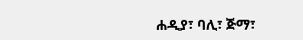ሐዲያ፣ ባሊ፣ ጅማ፣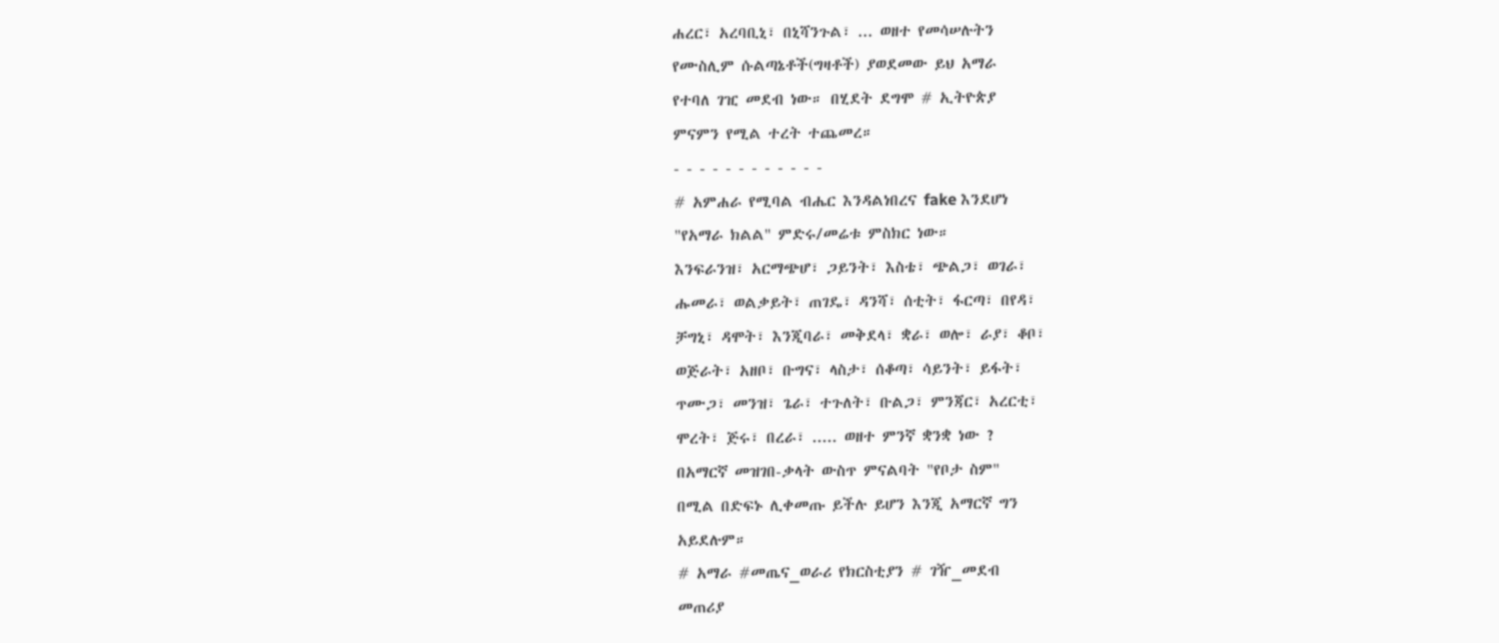ሐረር፣ አረባቢኒ፣ በኒሻንጉል፣ ... ወዘተ የመሳሠሉትን
የሙስሊም ሱልጣኔቶች(ግዛቶች) ያወደመው ይህ አማራ
የተባለ ገዢ መደብ ነው። በሂደት ደግሞ # ኢትዮጵያ
ምናምን የሚል ተረት ተጨመረ።
- - - - - - - - - - - -
# አምሐራ የሚባል ብሔር እንዳልነበረና fake እንደሆነ
"የአማራ ክልል" ምድሩ/መሬቱ ምስክር ነው።
እንፍራንዝ፣ አርማጭሆ፣ ጋይንት፣ እስቴ፣ ጭልጋ፣ ወገራ፣
ሑመራ፣ ወልቃይት፣ ጠገዴ፣ ዳንሻ፣ ሰቲት፣ ፋርጣ፣ በየዳ፣
ቻግኒ፣ ዳሞት፣ እንጂባራ፣ መቅደላ፣ ቋራ፣ ወሎ፣ ራያ፣ ቆቦ፣
ወጅራት፣ አዘቦ፣ ቡግና፣ ላስታ፣ ሰቆጣ፣ ሳይንት፣ ይፋት፣
ጥሙጋ፣ መንዝ፣ ጌራ፣ ተጉለት፣ ቡልጋ፣ ምንጃር፣ አረርቲ፣
ሞረት፣ ጅሩ፣ በረራ፣ ..... ወዘተ ምንኛ ቋንቋ ነው ?
በአማርኛ መዝገበ-ቃላት ውስጥ ምናልባት "የቦታ ስም"
በሚል በድፍኑ ሊቀመጡ ይችሉ ይሆን እንጂ አማርኛ ግን
አይደሉም።
# አማራ #መጤና_ወራሪ የክርስቲያን # ገዥ_መደብ
መጠሪያ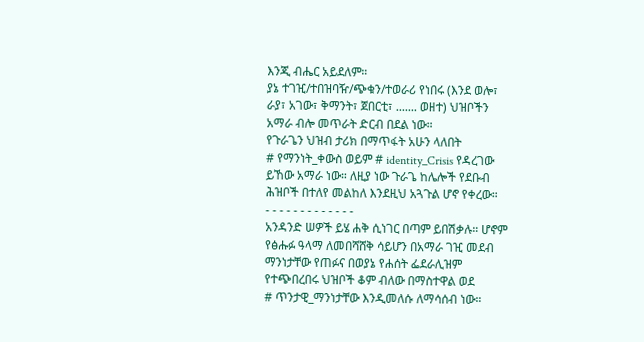እንጂ ብሔር አይደለም።
ያኔ ተገዢ/ተበዝባዥ/ጭቁን/ተወራሪ የነበሩ (እንደ ወሎ፣
ራያ፣ አገው፣ ቅማንት፣ ጀበርቲ፣ ....... ወዘተ) ህዝቦችን
አማራ ብሎ መጥራት ድርብ በደል ነው።
የጉራጌን ህዝብ ታሪክ በማጥፋት አሁን ላለበት
# የማንነት_ቀውስ ወይም # identity_Crisis የዳረገው
ይኸው አማራ ነው። ለዚያ ነው ጉራጌ ከሌሎች የደቡብ
ሕዝቦች በተለየ መልከለ እንደዚህ አጓጉል ሆኖ የቀረው።
- - - - - - - - - - - - -
አንዳንድ ሠዎች ይሄ ሐቅ ሲነገር በጣም ይበሽቃሉ። ሆኖም
የፅሑፉ ዓላማ ለመበሻሸቅ ሳይሆን በአማራ ገዢ መደብ
ማንነታቸው የጠፉና በወያኔ የሐሰት ፌደራሊዝም
የተጭበረበሩ ህዝቦች ቆም ብለው በማስተዋል ወደ
# ጥንታዊ_ማንነታቸው እንዲመለሱ ለማሳሰብ ነው።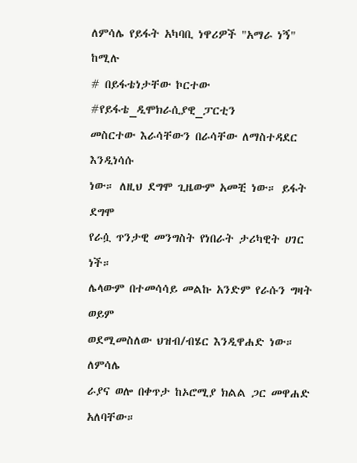ለምሳሌ የይፋት አካባቢ ነዋሪዎች "አማራ ነኝ" ከሚሉ
# በይፋቴነታቸው ኮርተው #የይፋቴ_ዲሞክራሲያዊ_ፓርቲን
መስርተው እራሳቸውን በራሳቸው ለማስተዳደር እንዲነሳሱ
ነው። ለዚህ ደግሞ ጊዜውም አመቺ ነው። ይፋት ደግሞ
የራሷ ጥንታዊ መንግስት የነበራት ታሪካዊት ሀገር ነች።
ሌላውም በተመሳሳይ መልኩ አንድም የራሱን ግዛት ወይም
ወደሚመስለው ህዝብ/ብሄር እንዲዋሐድ ነው። ለምሳሌ
ራያና ወሎ በቀጥታ ከኦሮሚያ ክልል ጋር መዋሐድ
አለባቸው።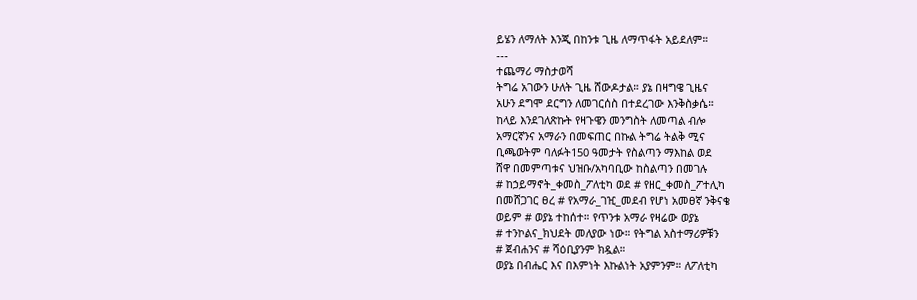ይሄን ለማለት እንጂ በከንቱ ጊዜ ለማጥፋት አይደለም።
---
ተጨማሪ ማስታወሻ
ትግሬ አገውን ሁለት ጊዜ ሸውዶታል። ያኔ በዛግዌ ጊዜና
አሁን ደግሞ ደርግን ለመገርሰስ በተደረገው እንቅስቃሴ።
ከላይ እንደገለጽኩት የዛጉዌን መንግስት ለመጣል ብሎ
አማርኛንና አማራን በመፍጠር በኩል ትግሬ ትልቅ ሚና
ቢጫወትም ባለፉት150 ዓመታት የስልጣን ማእከል ወደ
ሸዋ በመምጣቱና ህዝቡ/አካባቢው ከስልጣን በመገሉ
# ከኃይማኖት_ቀመስ_ፖለቲካ ወደ # የዘር_ቀመስ_ፖተሊካ
በመሸጋገር ፀረ # የአማራ_ገዢ_መደብ የሆነ አመፀኛ ንቅናቄ
ወይም # ወያኔ ተከሰተ። የጥንቱ አማራ የዛሬው ወያኔ
# ተንኮልና_ክህደት መለያው ነው። የትግል አስተማሪዎቹን
# ጀብሐንና # ሻዕቢያንም ክዷል።
ወያኔ በብሔር እና በእምነት እኩልነት አያምንም። ለፖለቲካ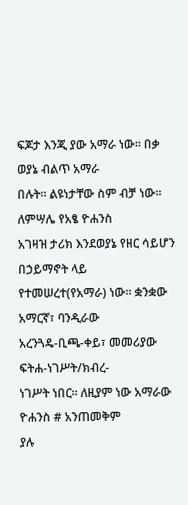ፍጆታ እንጂ ያው አማራ ነው። በቃ ወያኔ ብልጥ አማራ
በሉት። ልዩነታቸው ስም ብቻ ነው። ለምሣሌ የአፄ ዮሐንስ
አገዛዝ ታሪክ እንደወያኔ የዘር ሳይሆን በኃይማኖት ላይ
የተመሠረተ(የአማራ) ነው። ቋንቋው አማርኛ፣ ባንዲራው
አረንጓዴ-ቢጫ-ቀይ፣ መመሪያው ፍትሐ-ነገሥት/ክብረ-
ነገሥት ነበር። ለዚያም ነው አማራው ዮሐንስ # አንጠመቅም
ያሉ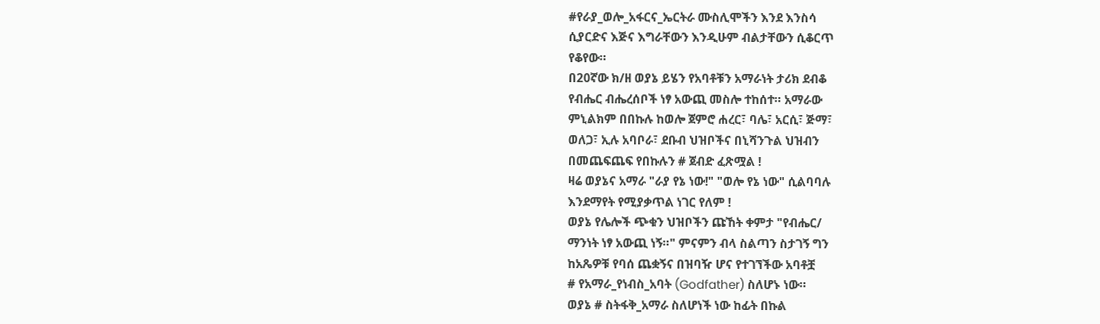#የራያ_ወሎ_አፋርና_ኤርትራ ሙስሊሞችን እንደ እንስሳ
ሲያርድና እጅና እግራቸውን እንዲሁም ብልታቸውን ሲቆርጥ
የቆየው።
በ20ኛው ክ/ዘ ወያኔ ይሄን የአባቶቹን አማራነት ታሪክ ደብቆ
የብሔር ብሔረሰቦች ነፃ አውጪ መስሎ ተከሰተ። አማራው
ምኒልክም በበኩሉ ከወሎ ጀምሮ ሐረር፣ ባሌ፣ አርሲ፣ ጅማ፣
ወለጋ፣ ኢሉ አባቦራ፣ ደቡብ ህዝቦችና በኒሻንጉል ህዝብን
በመጨፍጨፍ የበኩሉን # ጀብድ ፈጽሟል !
ዛሬ ወያኔና አማራ "ራያ የኔ ነው!" "ወሎ የኔ ነው" ሲልባባሉ
እንደማየት የሚያቃጥል ነገር የለም !
ወያኔ የሌሎች ጭቁን ህዝቦችን ጩኸት ቀምታ "የብሔር/
ማንነት ነፃ አውጪ ነኝ።" ምናምን ብላ ስልጣን ስታገኝ ግን
ከአጼዎቹ የባሰ ጨቋኝና በዝባዥ ሆና የተገኘችው አባቶቿ
# የአማራ_የነብስ_አባት (Godfather) ስለሆኑ ነው።
ወያኔ # ስትፋቅ_አማራ ስለሆነች ነው ከፊት በኩል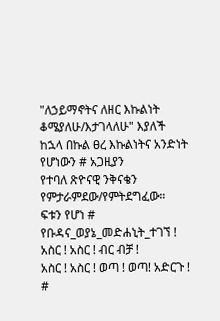"ለኃይማኖትና ለዘር እኩልነት ቆሜያለሁ/እታገላለሁ" እያለች
ከኋላ በኩል ፀረ እኩልነትና አንድነት የሆነውን # አጋዚያን
የተባለ ጽዮናዊ ንቅናቄን የምታራምደው/የምትደግፈው።
ፍቱን የሆነ # የቡዳና_ወያኔ_መድሐኒት_ተገኘ !
አስር ! አስር ! ብር ብቻ !
አስር ! አስር ! ወጣ ! ወጣ! አድርጉ !
#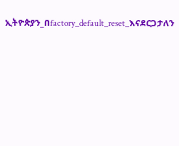ኢትዮጵያን_በfactory_default_reset_እናደርጋታለን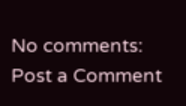No comments:
Post a Comment